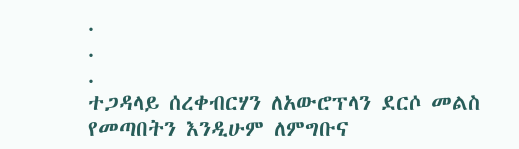.
.
.
ተጋዳላይ ሰረቀብርሃን ለአውሮፕላን ደርሶ መልስ የመጣበትን እንዲሁም ለምግቡና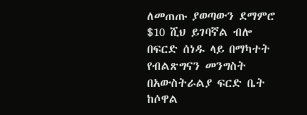ለመጠጡ ያወጣውን ደማምሮ $10 ሺህ ይገባኛል ብሎ በፍርድ ሰነዱ ላይ በማካተት የብልጽግናን መንግስት በአውስትራልያ ፍርድ ቤት ከሶዋል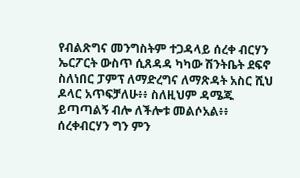የብልጽግና መንግስትም ተጋዳላይ ሰረቀ ብርሃን ኤርፖርት ውስጥ ሲጸዳዳ ካካው ሽንትቤት ደፍኖ ስለነበር ፓምፕ ለማድረግና ለማጽዳት አስር ሺህ ዶላር አጥፍቻለሁ፥፥ ስለዚህም ዳሜጁ ይጣጣልኝ ብሎ ለችሎቱ መልሶአል፥፥
ሰረቀብርሃን ግን ምን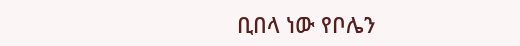ቢበላ ነው የቦሌን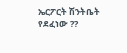ኤርፖርት ሽንትቤት የደፈነው ??